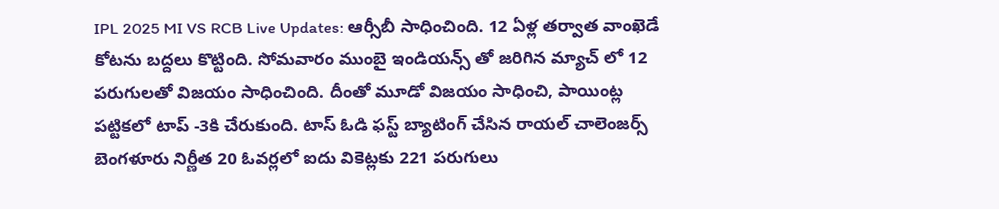IPL 2025 MI VS RCB Live Updates: ఆర్సీబీ సాధించింది. 12 ఏళ్ల తర్వాత వాంఖెడే కోటను బద్దలు కొట్టింది. సోమవారం ముంబై ఇండియన్స్ తో జరిగిన మ్యాచ్ లో 12 పరుగులతో విజయం సాధించింది. దీంతో మూడో విజయం సాధించి, పాయింట్ల పట్టికలో టాప్ -3కి చేరుకుంది. టాస్ ఓడి ఫస్ట్ బ్యాటింగ్ చేసిన రాయ‌ల్ చాలెంజ‌ర్స్ బెంగ‌ళూరు నిర్ణీత 20 ఓవ‌ర్ల‌లో ఐదు వికెట్ల‌కు 221 ప‌రుగులు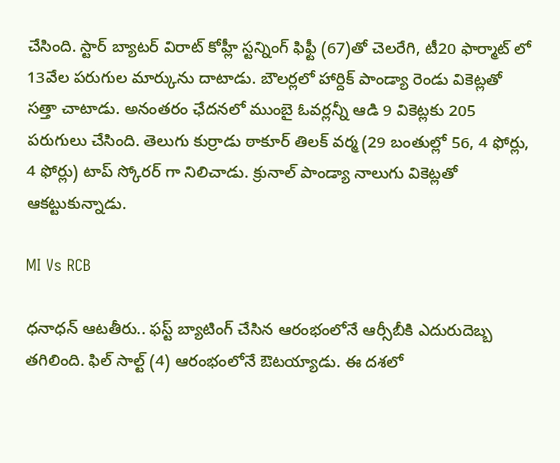చేసింది. స్టార్ బ్యాట‌ర్ విరాట్ కోహ్లీ స్ట‌న్నింగ్ ఫిఫ్టీ (67)తో చెల‌రేగి, టీ20 ఫార్మాట్ లో 13వేల ప‌రుగుల మార్కును దాటాడు. బౌల‌ర్ల‌లో హార్దిక్ పాండ్యా రెండు వికెట్ల‌తో స‌త్తా చాటాడు. అనంత‌రం ఛేద‌న‌లో ముంబై ఓవ‌ర్ల‌న్నీ ఆడి 9 వికెట్ల‌కు 205 ప‌రుగులు చేసింది. తెలుగు కుర్రాడు ఠాకూర్ తిల‌క్ వ‌ర్మ (29 బంతుల్లో 56, 4 ఫోర్లు, 4 ఫోర్లు) టాప్ స్కోర‌ర్ గా నిలిచాడు. క్రునాల్ పాండ్యా నాలుగు వికెట్ల‌తో ఆక‌ట్టుకున్నాడు.

MI Vs RCB

ధ‌నాధ‌న్ ఆట‌తీరు.. ఫ‌స్ట్ బ్యాటింగ్ చేసిన ఆరంభంలోనే ఆర్సీబీకి ఎదురుదెబ్బ త‌గిలింది. ఫిల్ సాల్ట్ (4) ఆరంభంలోనే ఔట‌య్యాడు. ఈ ద‌శ‌లో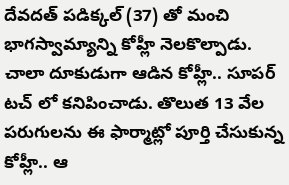దేవ‌ద‌త్ ప‌డిక్క‌ల్ (37) తో మంచి భాగ‌స్వామ్యాన్ని కోహ్లీ నెల‌కొల్పాడు. చాలా దూకుడుగా ఆడిన కోహ్లీ.. సూపర్ ట‌చ్ లో క‌నిపించాడు. తొలుత 13 వేల ప‌రుగుల‌ను ఈ ఫార్మాట్లో పూర్తి చేసుకున్న కోహ్లీ.. ఆ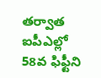త‌ర్వాత ఐపీఎల్లో 58వ ఫిఫ్టీని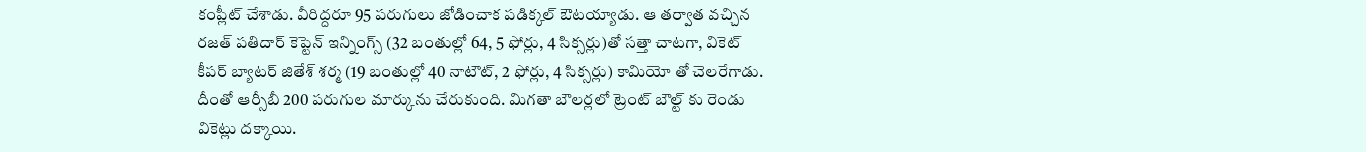కంప్లీట్ చేశాడు. వీరిద్ద‌రూ 95 ప‌రుగులు జోడించాక ప‌డిక్క‌ల్ ఔట‌య్యాడు. ఆ త‌ర్వాత వ‌చ్చిన ర‌జ‌త్ ప‌తిదార్ కెప్టెన్ ఇన్నింగ్స్ (32 బంతుల్లో 64, 5 ఫోర్లు, 4 సిక్స‌ర్లు)తో స‌త్తా చాట‌గా, వికెట్ కీప‌ర్ బ్యాట‌ర్ జితేశ్ శ‌ర్మ (19 బంతుల్లో 40 నాటౌట్, 2 ఫోర్లు, 4 సిక్స‌ర్లు) కామియో తో చెల‌రేగాడు. దీంతో ఆర్సీబీ 200 ప‌రుగుల మార్కును చేరుకుంది. మిగ‌తా బౌల‌ర్ల‌లో ట్రెంట్ బౌల్ట్ కు రెండు వికెట్లు ద‌క్కాయి.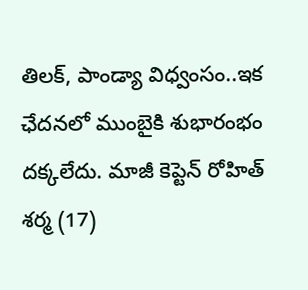తిల‌క్, పాండ్యా విధ్వంసం..ఇక ఛేద‌న‌లో ముంబైకి శుభారంభం ద‌క్క‌లేదు. మాజీ కెప్టెన్ రోహిత్ శ‌ర్మ (17)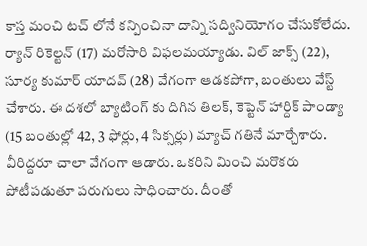కాస్త మంచి ట‌చ్ లోనే క‌న్పించినా దాన్ని స‌ద్వినియోగం చేసుకోలేదు. ర్యాన్ రికెల్ట‌న్ (17) మ‌రోసారి విఫ‌ల‌మ‌య్యాడు. విల్ జాక్స్ (22), సూర్య కుమార్ యాద‌వ్ (28) వేగంగా ఆడ‌క‌పోగా, బంతులు వేస్ట్ చేశారు. ఈ ద‌శ‌లో బ్యాటింగ్ కు దిగిన తిల‌క్, కెప్టెన్ హార్దిక్ పాండ్యా (15 బంతుల్లో 42, 3 ఫోర్లు, 4 సిక్సర్లు) మ్యాచ్ గతినే మార్చేశారు. వీరిద్ద‌రూ చాలా వేగంగా ఆడారు. ఒక‌రిని మించి మ‌రొక‌ర‌ు పోటీప‌డుతూ ప‌రుగులు సాధించారు. దీంతో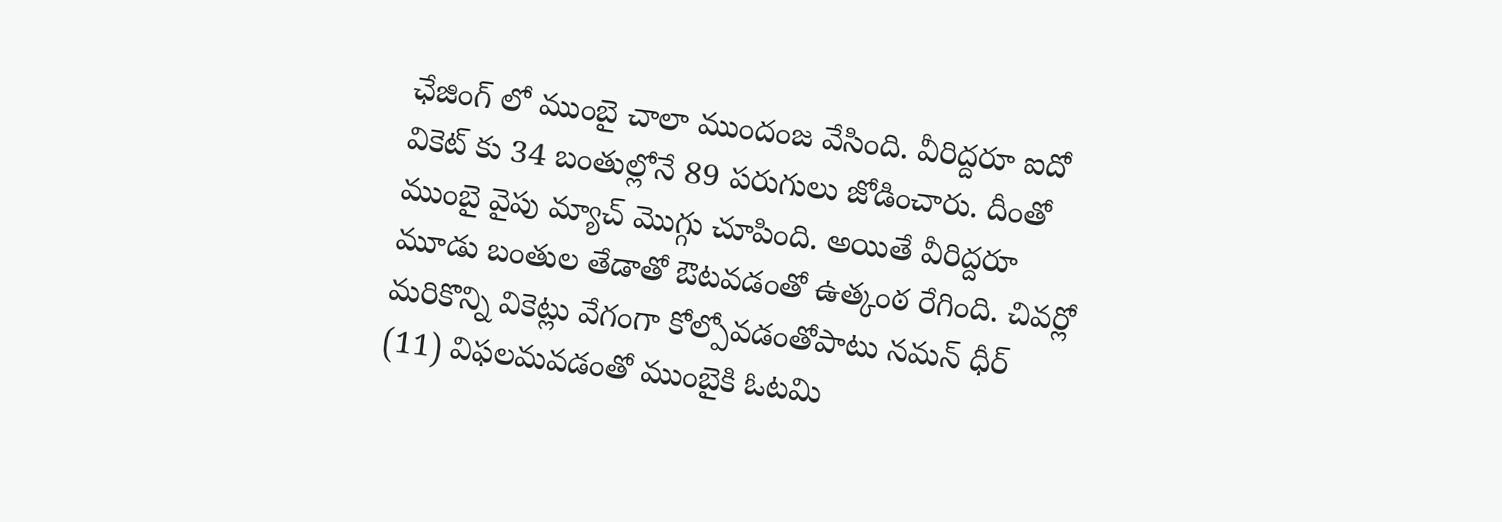ఛేజింగ్ లో ముంబై చాలా ముందంజ వేసింది. వీరిద్ద‌రూ ఐదో వికెట్ కు 34 బంతుల్లోనే 89 ప‌రుగులు జోడించారు. దీంతో ముంబై వైపు మ్యాచ్ మొగ్గు చూపింది. అయితే వీరిద్ద‌రూ మూడు బంతుల తేడాతో ఔట‌వడంతో ఉత్కంఠ రేగింది. చివర్లో మరికొన్ని వికెట్లు వేగంగా కోల్పోవడంతోపాటు నమన్ ధీర్ (11) విఫలమవడంతో ముంబైకి ఓటమి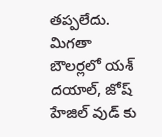తప్పలేదు. మిగతా బౌలర్లలో యశ్ దయాల్, జోష్ హేజిల్ వుడ్ కు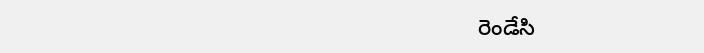రెండేసి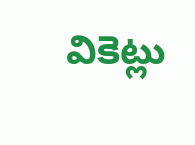వికెట్లు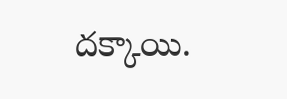దక్కాయి.